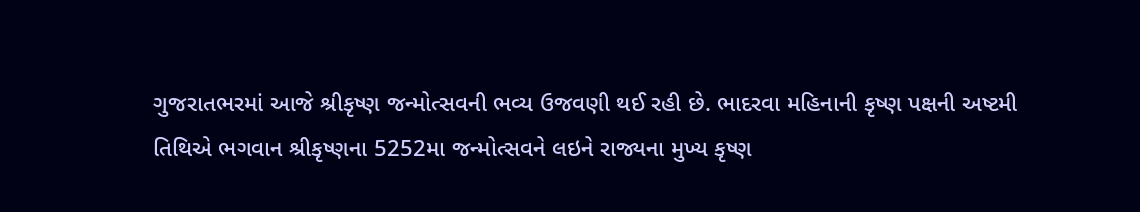ગુજરાતભરમાં આજે શ્રીકૃષ્ણ જન્મોત્સવની ભવ્ય ઉજવણી થઈ રહી છે. ભાદરવા મહિનાની કૃષ્ણ પક્ષની અષ્ટમી તિથિએ ભગવાન શ્રીકૃષ્ણના 5252મા જન્મોત્સવને લઇને રાજ્યના મુખ્ય કૃષ્ણ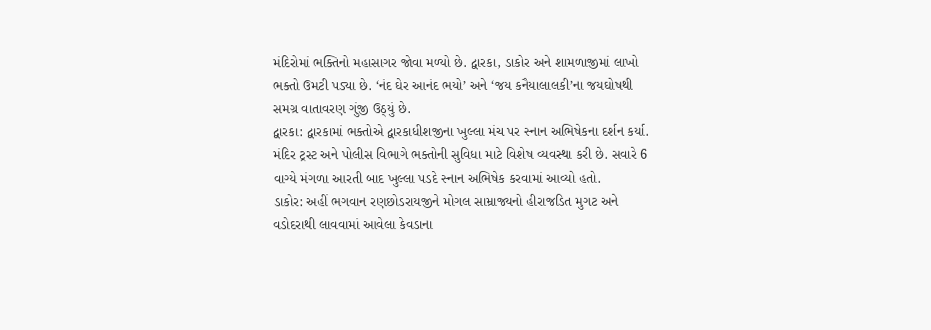મંદિરોમાં ભક્તિનો મહાસાગર જોવા મળ્યો છે. દ્વારકા, ડાકોર અને શામળાજીમાં લાખો ભક્તો ઉમટી પડ્યા છે. ‘નંદ ઘેર આનંદ ભયો’ અને ‘જય કનૈયાલાલકી’ના જયઘોષથી સમગ્ર વાતાવરણ ગુંજી ઉઠ્યું છે.
દ્વારકા: દ્વારકામાં ભક્તોએ દ્વારકાધીશજીના ખુલ્લા મંચ પર સ્નાન અભિષેકના દર્શન કર્યા. મંદિર ટ્રસ્ટ અને પોલીસ વિભાગે ભક્તોની સુવિધા માટે વિશેષ વ્યવસ્થા કરી છે. સવારે 6 વાગ્યે મંગળા આરતી બાદ ખુલ્લા પડદે સ્નાન અભિષેક કરવામાં આવ્યો હતો.
ડાકોર: અહીં ભગવાન રણછોડરાયજીને મોગલ સામ્રાજ્યનો હીરાજડિત મુગટ અને વડોદરાથી લાવવામાં આવેલા કેવડાના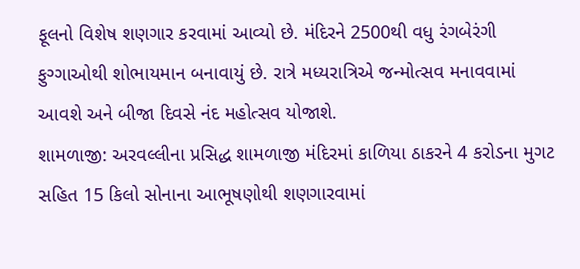ફૂલનો વિશેષ શણગાર કરવામાં આવ્યો છે. મંદિરને 2500થી વધુ રંગબેરંગી ફુગ્ગાઓથી શોભાયમાન બનાવાયું છે. રાત્રે મધ્યરાત્રિએ જન્મોત્સવ મનાવવામાં આવશે અને બીજા દિવસે નંદ મહોત્સવ યોજાશે.
શામળાજી: અરવલ્લીના પ્રસિદ્ધ શામળાજી મંદિરમાં કાળિયા ઠાકરને 4 કરોડના મુગટ સહિત 15 કિલો સોનાના આભૂષણોથી શણગારવામાં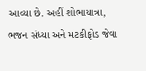આવ્યા છે. અહીં શોભાયાત્રા, ભજન સંધ્યા અને મટકીફોડ જેવા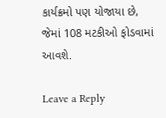કાર્યક્રમો પણ યોજાયા છે, જેમાં 108 મટકીઓ ફોડવામાં આવશે.

Leave a Reply